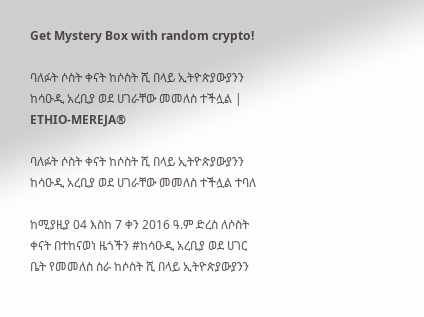Get Mystery Box with random crypto!

ባለፉት ሶስት ቀናት ከሶስት ሺ በላይ ኢትዮጵያውያንን ከሳዑዲ አረቢያ ወደ ሀገራቸው መመለስ ተችሏል | ETHIO-MEREJA®

ባለፉት ሶስት ቀናት ከሶስት ሺ በላይ ኢትዮጵያውያንን ከሳዑዲ አረቢያ ወደ ሀገራቸው መመለስ ተችሏል ተባለ

ከሚያዚያ 04 እስከ 7 ቀን 2016 ዓ.ም ድረስ ለሶስት ቀናት በተከናወነ ዜጎችን #ከሳዑዲ አረቢያ ወደ ሀገር ቤት የመመለስ ስራ ከሶስት ሺ በላይ ኢትዮጵያውያንን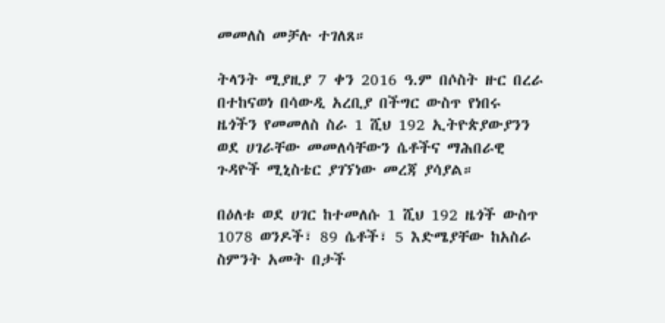መመለስ መቻሉ ተገለጸ።

ትላንት ሚያዚያ 7 ቀን 2016 ዓ.ም በሶስት ዙር በረራ በተከናወነ በሳውዲ አረቢያ በችግር ውስጥ የነበሩ ዜጎችን የመመለስ ስራ 1 ሺህ 192 ኢትዮጵያውያንን ወደ ሀገራቸው መመለሳቸውን ሴቶችና ማሕበራዊ ጉዳዮች ሚኒስቴር ያገኘነው መረጃ ያሳያል።

በዕለቱ ወደ ሀገር ከተመለሱ 1 ሺህ 192 ዜጎች ውስጥ 1078 ወንዶች፣ 89 ሴቶች፣ 5 እድሜያቸው ከአስራ ስምንት አመት በታች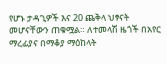የሆኑ ታዳጊዎች እና 20 ጨቅላ ህፃናት መሆናቸውን ጠቁሟል። ለተመላሽ ዜጎች በአየር ማረፊያና በማቆያ ማዕከላት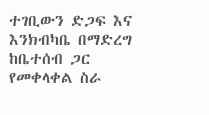ተገቢውን ድጋፍ እና እንክብካቤ በማድረግ ከቤተሰብ ጋር የመቀላቀል ስራ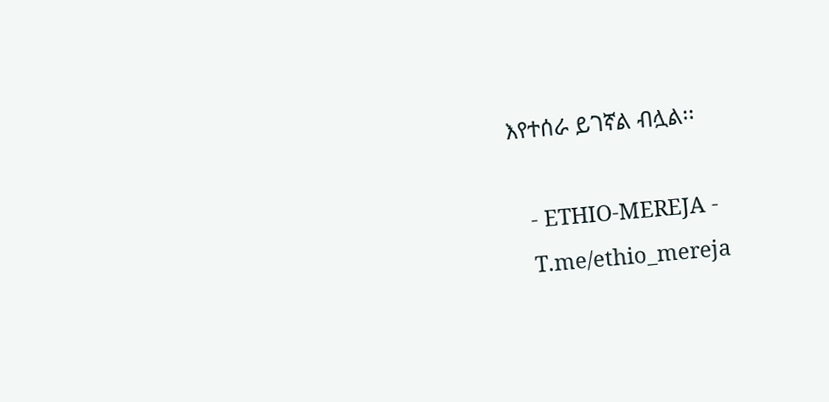እየተሰራ ይገኛል ብሏል፡፡

   - ETHIO-MEREJA -
   T.me/ethio_mereja